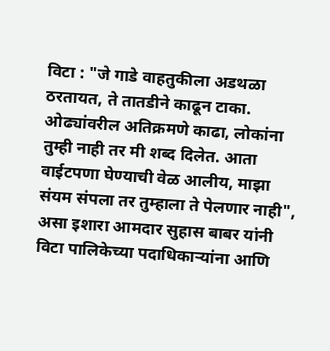विटा : "जे गाडे वाहतुकीला अडथळा ठरतायत, ते तातडीने काढून टाका. ओढ्यांवरील अतिक्रमणे काढा, लोकांना तुम्ही नाही तर मी शब्द दिलेत. आता वाईटपणा घेण्याची वेळ आलीय, माझा संयम संपला तर तुम्हाला ते पेलणार नाही", असा इशारा आमदार सुहास बाबर यांनी विटा पालिकेच्या पदाधिकाऱ्यांना आणि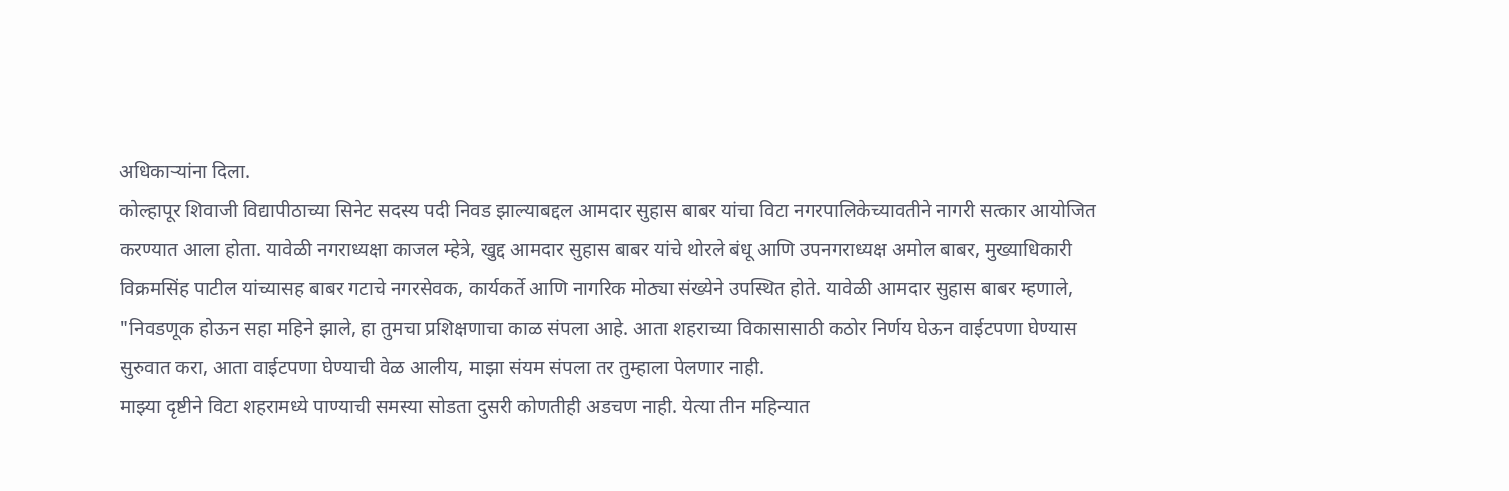अधिकाऱ्यांना दिला.
कोल्हापूर शिवाजी विद्यापीठाच्या सिनेट सदस्य पदी निवड झाल्याबद्दल आमदार सुहास बाबर यांचा विटा नगरपालिकेच्यावतीने नागरी सत्कार आयोजित करण्यात आला होता. यावेळी नगराध्यक्षा काजल म्हेत्रे, खुद्द आमदार सुहास बाबर यांचे थोरले बंधू आणि उपनगराध्यक्ष अमोल बाबर, मुख्याधिकारी विक्रमसिंह पाटील यांच्यासह बाबर गटाचे नगरसेवक, कार्यकर्ते आणि नागरिक मोठ्या संख्येने उपस्थित होते. यावेळी आमदार सुहास बाबर म्हणाले, "निवडणूक होऊन सहा महिने झाले, हा तुमचा प्रशिक्षणाचा काळ संपला आहे. आता शहराच्या विकासासाठी कठोर निर्णय घेऊन वाईटपणा घेण्यास सुरुवात करा, आता वाईटपणा घेण्याची वेळ आलीय, माझा संयम संपला तर तुम्हाला पेलणार नाही.
माझ्या दृष्टीने विटा शहरामध्ये पाण्याची समस्या सोडता दुसरी कोणतीही अडचण नाही. येत्या तीन महिन्यात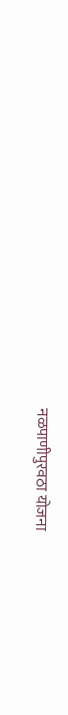नळपाणीपुरवठा योजना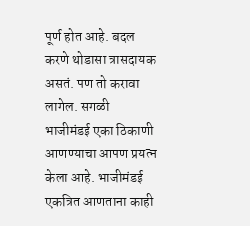पूर्ण होत आहे. बदल करणे थोडासा त्रासदायक असतं. पण तो करावा लागेल. सगळी भाजीमंडई एका ठिकाणी आणण्याचा आपण प्रयत्न केला आहे. भाजीमंडई एकत्रित आणताना काही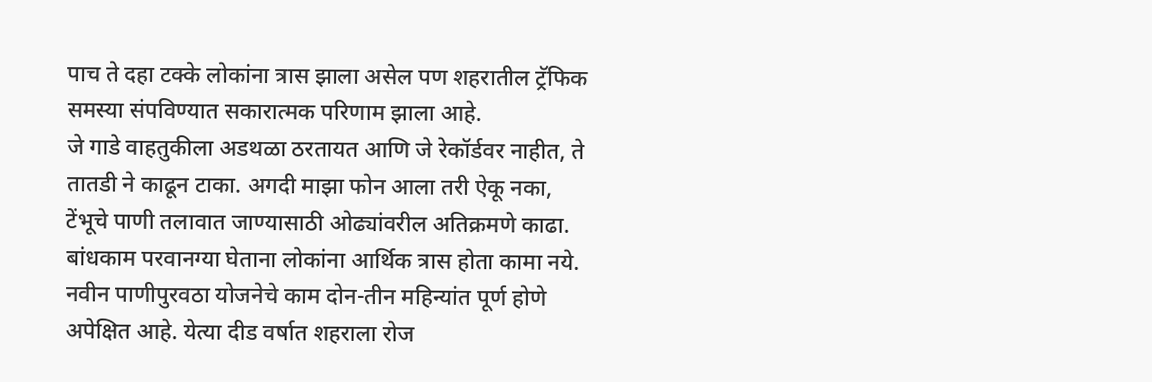पाच ते दहा टक्के लोकांना त्रास झाला असेल पण शहरातील ट्रॅफिक समस्या संपविण्यात सकारात्मक परिणाम झाला आहे.
जे गाडे वाहतुकीला अडथळा ठरतायत आणि जे रेकॉर्डवर नाहीत, ते तातडी ने काढून टाका. अगदी माझा फोन आला तरी ऐकू नका, टेंभूचे पाणी तलावात जाण्यासाठी ओढ्यांवरील अतिक्रमणे काढा. बांधकाम परवानग्या घेताना लोकांना आर्थिक त्रास होता कामा नये. नवीन पाणीपुरवठा योजनेचे काम दोन-तीन महिन्यांत पूर्ण होणे अपेक्षित आहे. येत्या दीड वर्षात शहराला रोज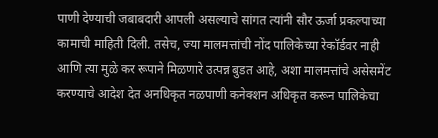पाणी देण्याची जबाबदारी आपली असल्याचे सांगत त्यांनी सौर ऊर्जा प्रकल्पाच्या कामाची माहिती दिली. तसेच, ज्या मालमत्तांची नोंद पालिकेच्या रेकॉर्डवर नाही आणि त्या मुळे कर रूपाने मिळणारे उत्पन्न बुडत आहे, अशा मालमत्तांचे असेसमेंट करण्याचे आदेश देत अनधिकृत नळपाणी कनेक्शन अधिकृत करून पालिकेचा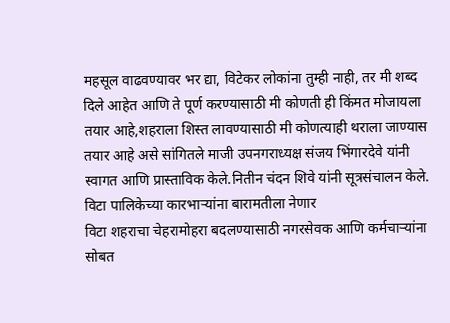महसूल वाढवण्यावर भर द्या, विटेकर लोकांना तुम्ही नाही, तर मी शब्द दिले आहेत आणि ते पूर्ण करण्यासाठी मी कोणती ही किंमत मोजायला तयार आहे,शहराला शिस्त लावण्यासाठी मी कोणत्याही थराला जाण्यास तयार आहे असे सांगितले माजी उपनगराध्यक्ष संजय भिंगारदेवे यांनी स्वागत आणि प्रास्ताविक केले.नितीन चंदन शिवे यांनी सूत्रसंचालन केले.
विटा पालिकेच्या कारभाऱ्यांना बारामतीला नेणार
विटा शहराचा चेहरामोहरा बदलण्यासाठी नगरसेवक आणि कर्मचाऱ्यांना सोबत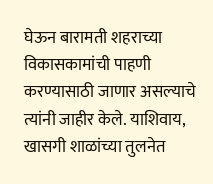घेऊन बारामती शहराच्या विकासकामांची पाहणी करण्यासाठी जाणार असल्याचे त्यांनी जाहीर केले. याशिवाय, खासगी शाळांच्या तुलनेत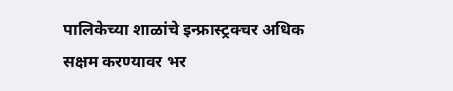पालिकेच्या शाळांचे इन्फ्रास्ट्रक्चर अधिक सक्षम करण्यावर भर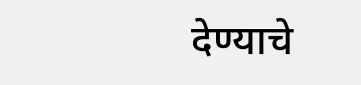देण्याचे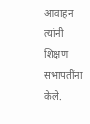आवाहन त्यांनी शिक्षण सभापतींना केले.